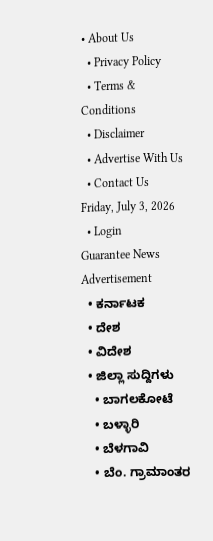• About Us
  • Privacy Policy
  • Terms & Conditions
  • Disclaimer
  • Advertise With Us
  • Contact Us
Friday, July 3, 2026
  • Login
Guarantee News
Advertisement
  • ಕರ್ನಾಟಕ
  • ದೇಶ
  • ವಿದೇಶ
  • ಜಿಲ್ಲಾ ಸುದ್ದಿಗಳು
    • ಬಾಗಲಕೋಟೆ
    • ಬಳ್ಳಾರಿ
    • ಬೆಳಗಾವಿ
    • ಬೆಂ. ಗ್ರಾಮಾಂತರ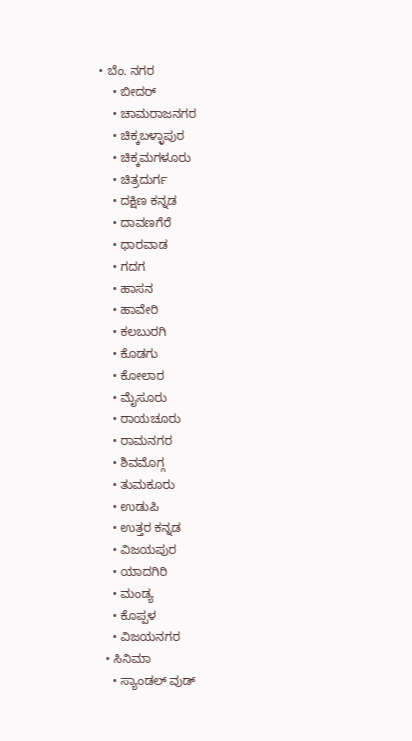• ಬೆಂ. ನಗರ
    • ಬೀದರ್
    • ಚಾಮರಾಜನಗರ
    • ಚಿಕ್ಕಬಳ್ಳಾಪುರ
    • ಚಿಕ್ಕಮಗಳೂರು
    • ಚಿತ್ರದುರ್ಗ
    • ದಕ್ಷಿಣ ಕನ್ನಡ
    • ದಾವಣಗೆರೆ
    • ಧಾರವಾಡ
    • ಗದಗ
    • ಹಾಸನ
    • ಹಾವೇರಿ
    • ಕಲಬುರಗಿ
    • ಕೊಡಗು
    • ಕೋಲಾರ
    • ಮೈಸೂರು
    • ರಾಯಚೂರು
    • ರಾಮನಗರ
    • ಶಿವಮೊಗ್ಗ
    • ತುಮಕೂರು
    • ಉಡುಪಿ
    • ಉತ್ತರ ಕನ್ನಡ
    • ವಿಜಯಪುರ
    • ಯಾದಗಿರಿ
    • ಮಂಡ್ಯ
    • ಕೊಪ್ಪಳ
    • ವಿಜಯನಗರ
  • ಸಿನಿಮಾ
    • ಸ್ಯಾಂಡಲ್ ವುಡ್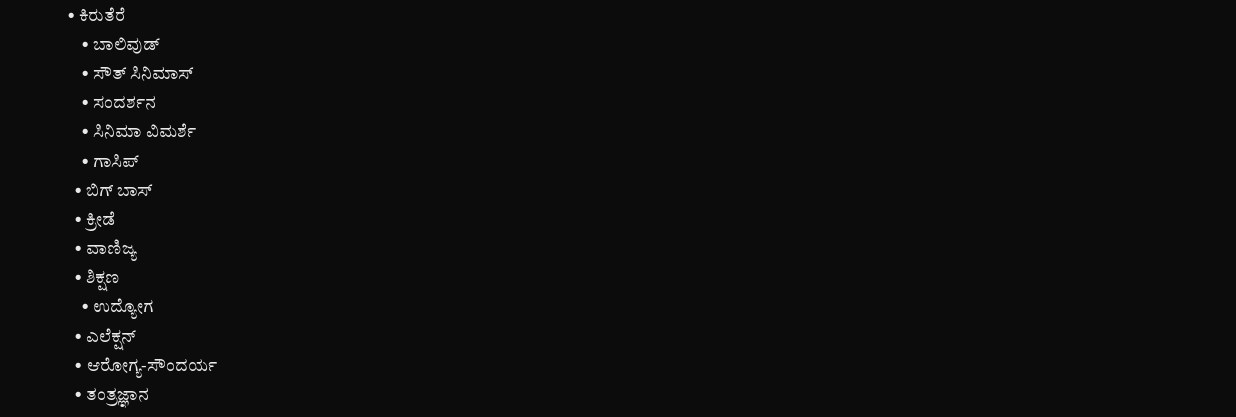• ಕಿರುತೆರೆ
    • ಬಾಲಿವುಡ್
    • ಸೌತ್ ಸಿನಿಮಾಸ್
    • ಸಂದರ್ಶನ
    • ಸಿನಿಮಾ ವಿಮರ್ಶೆ
    • ಗಾಸಿಪ್
  • ಬಿಗ್ ಬಾಸ್
  • ಕ್ರೀಡೆ
  • ವಾಣಿಜ್ಯ
  • ಶಿಕ್ಷಣ
    • ಉದ್ಯೋಗ
  • ಎಲೆಕ್ಷನ್
  • ಆರೋಗ್ಯ-ಸೌಂದರ್ಯ
  • ತಂತ್ರಜ್ಞಾನ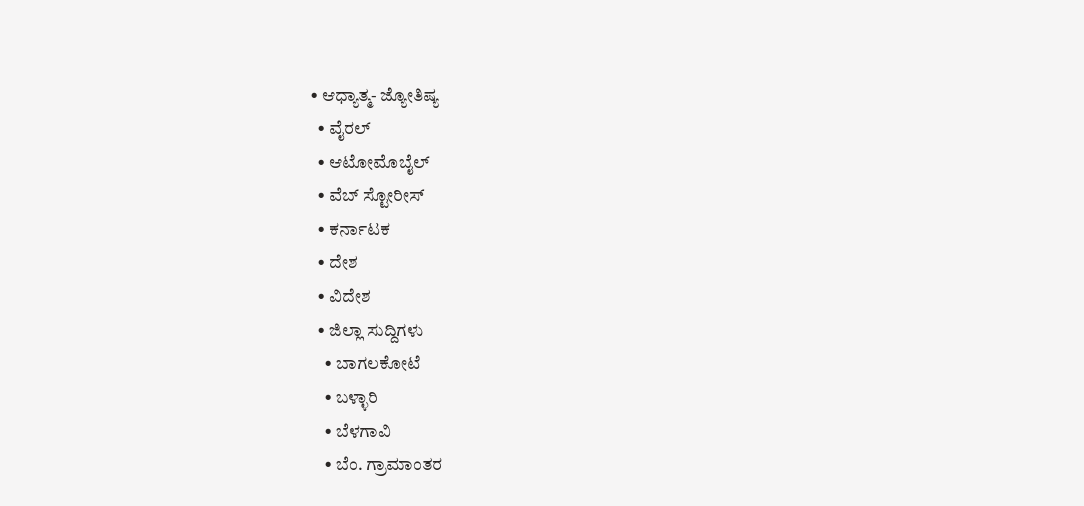• ಆಧ್ಯಾತ್ಮ- ಜ್ಯೋತಿಷ್ಯ
  • ವೈರಲ್
  • ಆಟೋಮೊಬೈಲ್
  • ವೆಬ್ ಸ್ಟೋರೀಸ್
  • ಕರ್ನಾಟಕ
  • ದೇಶ
  • ವಿದೇಶ
  • ಜಿಲ್ಲಾ ಸುದ್ದಿಗಳು
    • ಬಾಗಲಕೋಟೆ
    • ಬಳ್ಳಾರಿ
    • ಬೆಳಗಾವಿ
    • ಬೆಂ. ಗ್ರಾಮಾಂತರ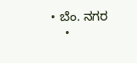• ಬೆಂ. ನಗರ
    •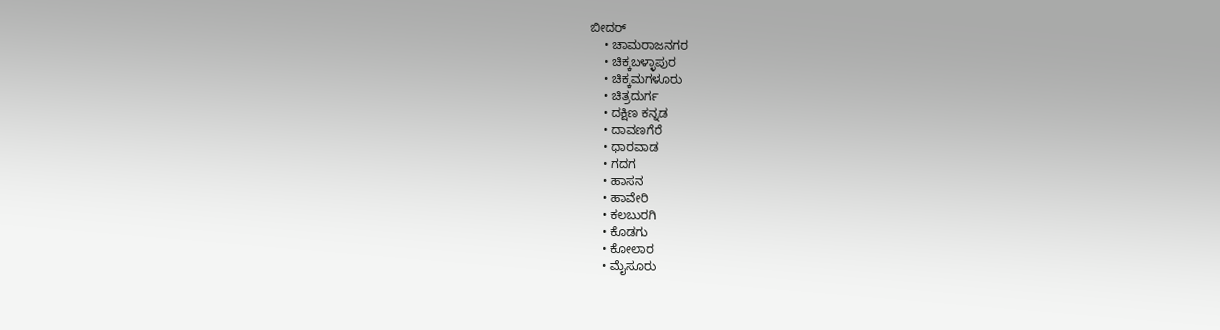ಬೀದರ್
    • ಚಾಮರಾಜನಗರ
    • ಚಿಕ್ಕಬಳ್ಳಾಪುರ
    • ಚಿಕ್ಕಮಗಳೂರು
    • ಚಿತ್ರದುರ್ಗ
    • ದಕ್ಷಿಣ ಕನ್ನಡ
    • ದಾವಣಗೆರೆ
    • ಧಾರವಾಡ
    • ಗದಗ
    • ಹಾಸನ
    • ಹಾವೇರಿ
    • ಕಲಬುರಗಿ
    • ಕೊಡಗು
    • ಕೋಲಾರ
    • ಮೈಸೂರು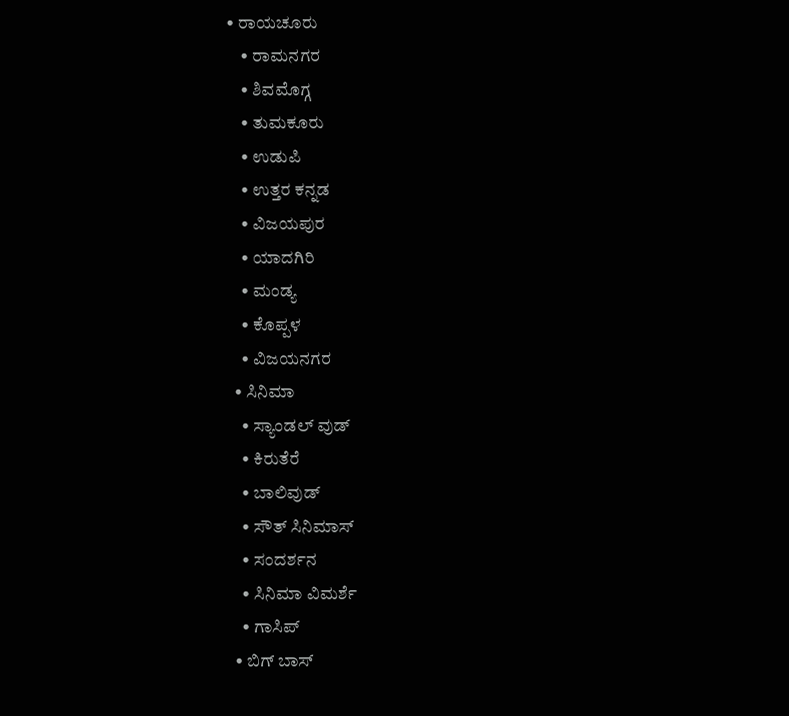• ರಾಯಚೂರು
    • ರಾಮನಗರ
    • ಶಿವಮೊಗ್ಗ
    • ತುಮಕೂರು
    • ಉಡುಪಿ
    • ಉತ್ತರ ಕನ್ನಡ
    • ವಿಜಯಪುರ
    • ಯಾದಗಿರಿ
    • ಮಂಡ್ಯ
    • ಕೊಪ್ಪಳ
    • ವಿಜಯನಗರ
  • ಸಿನಿಮಾ
    • ಸ್ಯಾಂಡಲ್ ವುಡ್
    • ಕಿರುತೆರೆ
    • ಬಾಲಿವುಡ್
    • ಸೌತ್ ಸಿನಿಮಾಸ್
    • ಸಂದರ್ಶನ
    • ಸಿನಿಮಾ ವಿಮರ್ಶೆ
    • ಗಾಸಿಪ್
  • ಬಿಗ್ ಬಾಸ್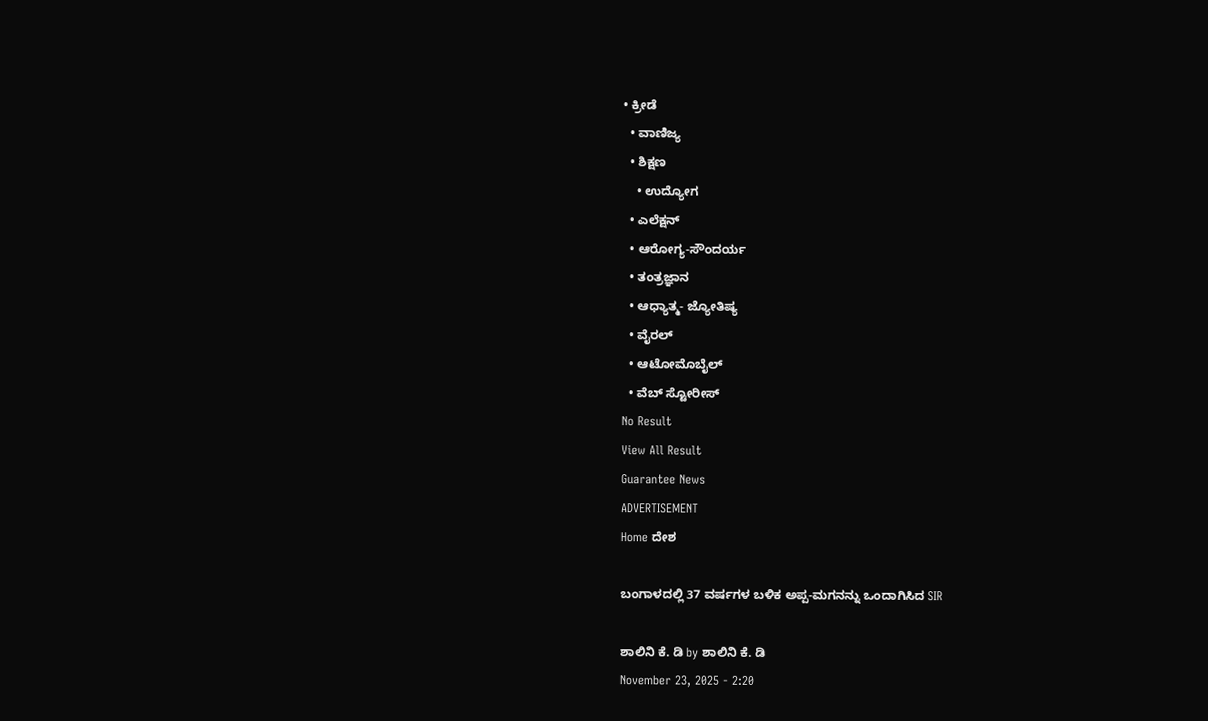• ಕ್ರೀಡೆ
  • ವಾಣಿಜ್ಯ
  • ಶಿಕ್ಷಣ
    • ಉದ್ಯೋಗ
  • ಎಲೆಕ್ಷನ್
  • ಆರೋಗ್ಯ-ಸೌಂದರ್ಯ
  • ತಂತ್ರಜ್ಞಾನ
  • ಆಧ್ಯಾತ್ಮ- ಜ್ಯೋತಿಷ್ಯ
  • ವೈರಲ್
  • ಆಟೋಮೊಬೈಲ್
  • ವೆಬ್ ಸ್ಟೋರೀಸ್
No Result
View All Result
Guarantee News
ADVERTISEMENT
Home ದೇಶ

ಬಂಗಾಳದಲ್ಲಿ 37 ವರ್ಷಗಳ ಬಳಿಕ ಅಪ್ಪ-ಮಗನನ್ನು ಒಂದಾಗಿಸಿದ SIR

ಶಾಲಿನಿ ಕೆ. ಡಿ by ಶಾಲಿನಿ ಕೆ. ಡಿ
November 23, 2025 - 2:20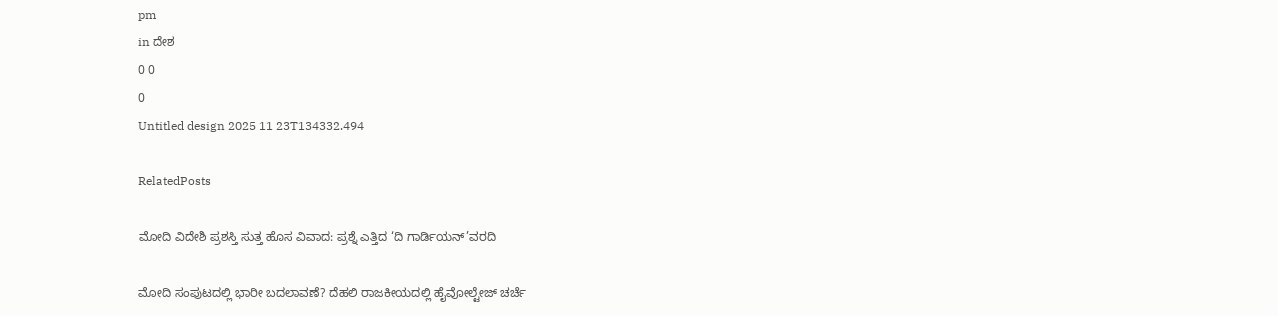pm
in ದೇಶ
0 0
0
Untitled design 2025 11 23T134332.494

RelatedPosts

ಮೋದಿ ವಿದೇಶಿ ಪ್ರಶಸ್ತಿ ಸುತ್ತ ಹೊಸ ವಿವಾದ: ಪ್ರಶ್ನೆ ಎತ್ತಿದ ‘ದಿ ಗಾರ್ಡಿಯನ್’ವರದಿ

ಮೋದಿ ಸಂಪುಟದಲ್ಲಿ ಭಾರೀ ಬದಲಾವಣೆ? ದೆಹಲಿ ರಾಜಕೀಯದಲ್ಲಿ ಹೈವೋಲ್ಟೇಜ್ ಚರ್ಚೆ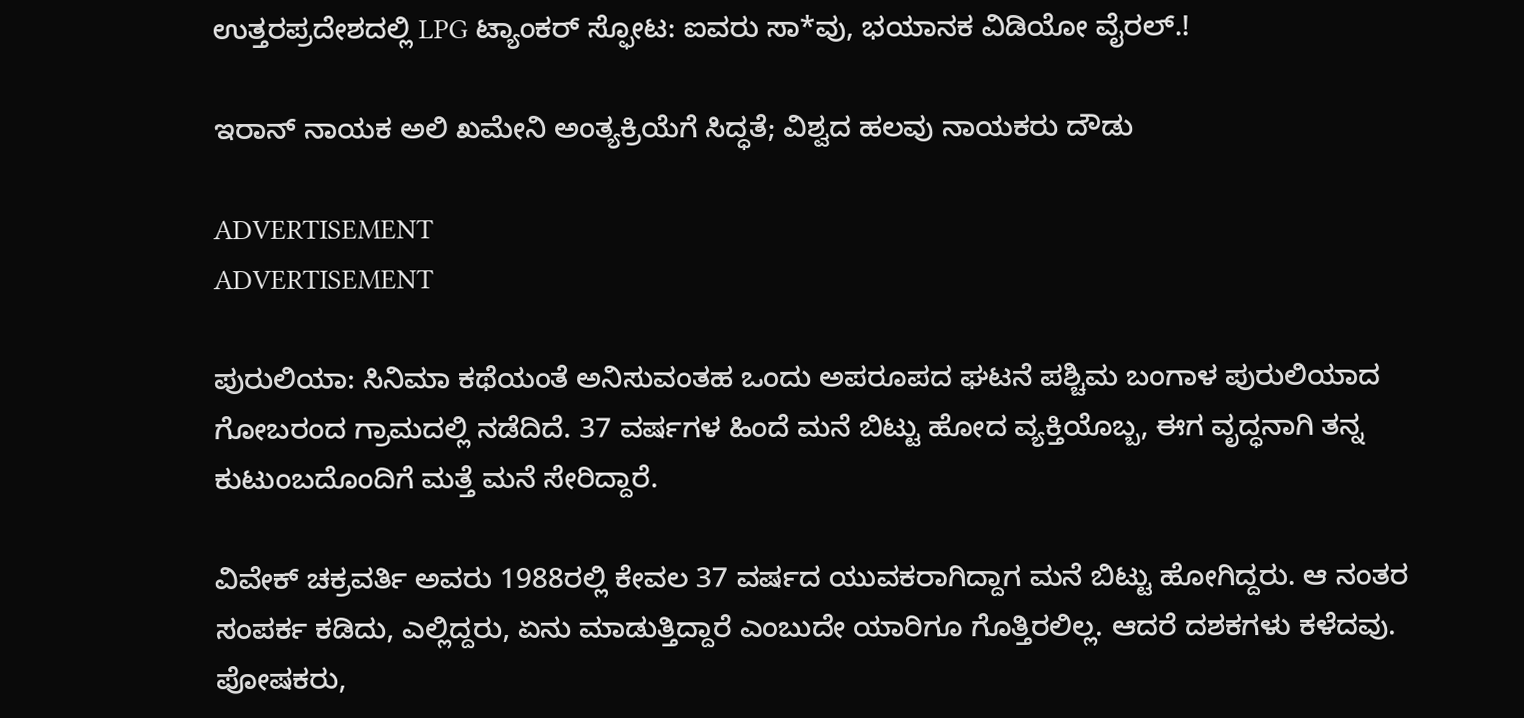ಉತ್ತರಪ್ರದೇಶದಲ್ಲಿ LPG ಟ್ಯಾಂಕರ್ ಸ್ಫೋಟ: ಐವರು ಸಾ*ವು, ಭಯಾನಕ ವಿಡಿಯೋ ವೈರಲ್.!

ಇರಾನ್ ನಾಯಕ ಅಲಿ ಖಮೇನಿ ಅಂತ್ಯಕ್ರಿಯೆಗೆ ಸಿದ್ಧತೆ; ವಿಶ್ವದ ಹಲವು ನಾಯಕರು ದೌಡು

ADVERTISEMENT
ADVERTISEMENT

ಪುರುಲಿಯಾ: ಸಿನಿಮಾ ಕಥೆಯಂತೆ ಅನಿಸುವಂತಹ ಒಂದು ಅಪರೂಪದ ಘಟನೆ ಪಶ್ಚಿಮ ಬಂಗಾಳ ಪುರುಲಿಯಾದ ಗೋಬರಂದ ಗ್ರಾಮದಲ್ಲಿ ನಡೆದಿದೆ. 37 ವರ್ಷಗಳ ಹಿಂದೆ ಮನೆ ಬಿಟ್ಟು ಹೋದ ವ್ಯಕ್ತಿಯೊಬ್ಬ, ಈಗ ವೃದ್ಧನಾಗಿ ತನ್ನ ಕುಟುಂಬದೊಂದಿಗೆ ಮತ್ತೆ ಮನೆ ಸೇರಿದ್ದಾರೆ.

ವಿವೇಕ್ ಚಕ್ರವರ್ತಿ ಅವರು 1988ರಲ್ಲಿ ಕೇವಲ 37 ವರ್ಷದ ಯುವಕರಾಗಿದ್ದಾಗ ಮನೆ ಬಿಟ್ಟು ಹೋಗಿದ್ದರು. ಆ ನಂತರ ಸಂಪರ್ಕ ಕಡಿದು, ಎಲ್ಲಿದ್ದರು, ಏನು ಮಾಡುತ್ತಿದ್ದಾರೆ ಎಂಬುದೇ ಯಾರಿಗೂ ಗೊತ್ತಿರಲಿಲ್ಲ. ಆದರೆ ದಶಕಗಳು ಕಳೆದವು. ಪೋಷಕರು,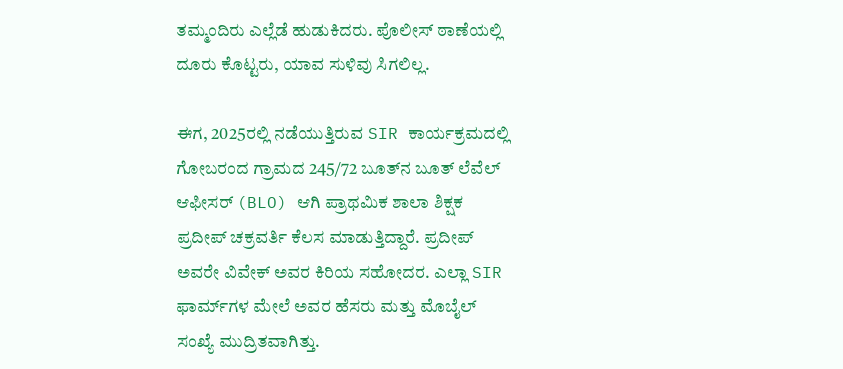ತಮ್ಮಂದಿರು ಎಲ್ಲೆಡೆ ಹುಡುಕಿದರು. ಪೊಲೀಸ್ ಠಾಣೆಯಲ್ಲಿ ದೂರು ಕೊಟ್ಟರು, ಯಾವ ಸುಳಿವು ಸಿಗಲಿಲ್ಲ.

ಈಗ, 2025ರಲ್ಲಿ ನಡೆಯುತ್ತಿರುವ SIR ಕಾರ್ಯಕ್ರಮದಲ್ಲಿ ಗೋಬರಂದ ಗ್ರಾಮದ 245/72 ಬೂತ್‌ನ ಬೂತ್ ಲೆವೆಲ್ ಆಫೀಸರ್ (BLO) ಆಗಿ ಪ್ರಾಥಮಿಕ ಶಾಲಾ ಶಿಕ್ಷಕ ಪ್ರದೀಪ್ ಚಕ್ರವರ್ತಿ ಕೆಲಸ ಮಾಡುತ್ತಿದ್ದಾರೆ. ಪ್ರದೀಪ್ ಅವರೇ ವಿವೇಕ್ ಅವರ ಕಿರಿಯ ಸಹೋದರ. ಎಲ್ಲಾ SIR ಫಾರ್ಮ್‌ಗಳ ಮೇಲೆ ಅವರ ಹೆಸರು ಮತ್ತು ಮೊಬೈಲ್ ಸಂಖ್ಯೆ ಮುದ್ರಿತವಾಗಿತ್ತು.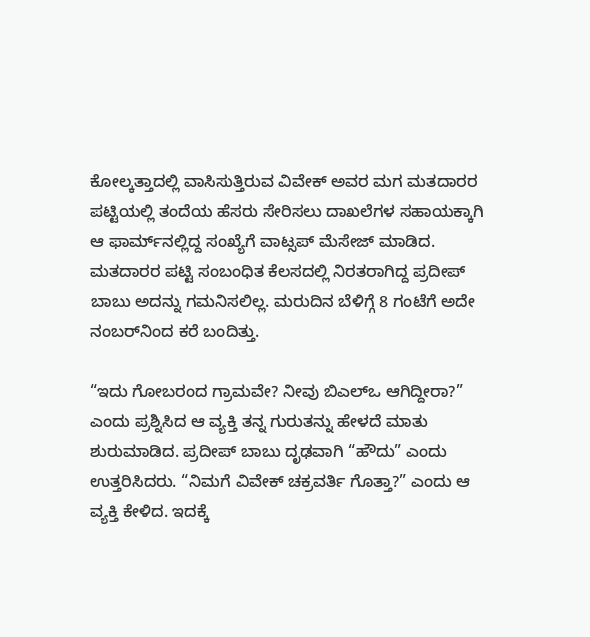ಕೋಲ್ಕತ್ತಾದಲ್ಲಿ ವಾಸಿಸುತ್ತಿರುವ ವಿವೇಕ್ ಅವರ ಮಗ ಮತದಾರರ ಪಟ್ಟಿಯಲ್ಲಿ ತಂದೆಯ ಹೆಸರು ಸೇರಿಸಲು ದಾಖಲೆಗಳ ಸಹಾಯಕ್ಕಾಗಿ ಆ ಫಾರ್ಮ್‌ನಲ್ಲಿದ್ದ ಸಂಖ್ಯೆಗೆ ವಾಟ್ಸಪ್ ಮೆಸೇಜ್‌‌ ಮಾಡಿದ. ಮತದಾರರ ಪಟ್ಟಿ ಸಂಬಂಧಿತ ಕೆಲಸದಲ್ಲಿ ನಿರತರಾಗಿದ್ದ ಪ್ರದೀಪ್ ಬಾಬು ಅದನ್ನು ಗಮನಿಸಲಿಲ್ಲ. ಮರುದಿನ ಬೆಳಿಗ್ಗೆ 8 ಗಂಟೆಗೆ ಅದೇ ನಂಬರ್‌ನಿಂದ ಕರೆ ಬಂದಿತ್ತು.

“ಇದು ಗೋಬರಂದ ಗ್ರಾಮವೇ? ನೀವು ಬಿಎಲ್‌ಒ ಆಗಿದ್ದೀರಾ?” ಎಂದು ಪ್ರಶ್ನಿಸಿದ ಆ ವ್ಯಕ್ತಿ ತನ್ನ ಗುರುತನ್ನು ಹೇಳದೆ ಮಾತು ಶುರುಮಾಡಿದ. ಪ್ರದೀಪ್ ಬಾಬು ದೃಢವಾಗಿ “ಹೌದು” ಎಂದು ಉತ್ತರಿಸಿದರು. “ನಿಮಗೆ ವಿವೇಕ್ ಚಕ್ರವರ್ತಿ ಗೊತ್ತಾ?” ಎಂದು ಆ ವ್ಯಕ್ತಿ ಕೇಳಿದ. ಇದಕ್ಕೆ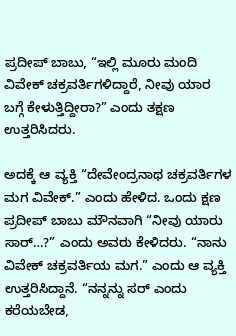ಪ್ರದೀಪ್ ಬಾಬು, “ಇಲ್ಲಿ ಮೂರು ಮಂದಿ ವಿವೇಕ್ ಚಕ್ರವರ್ತಿಗಳಿದ್ದಾರೆ, ನೀವು ಯಾರ ಬಗ್ಗೆ ಕೇಳುತ್ತಿದ್ದೀರಾ?” ಎಂದು ತಕ್ಷಣ ಉತ್ತರಿಸಿದರು.

ಅದಕ್ಕೆ ಆ ವ್ಯಕ್ತಿ “ದೇವೇಂದ್ರನಾಥ ಚಕ್ರವರ್ತಿಗಳ ಮಗ ವಿವೇಕ್.” ಎಂದು ಹೇಳಿದ. ಒಂದು ಕ್ಷಣ ಪ್ರದೀಪ್ ಬಾಬು ಮೌನವಾಗಿ “ನೀವು ಯಾರು ಸಾರ್…?” ಎಂದು ಅವರು ಕೇಳಿದರು. “ನಾನು ವಿವೇಕ್ ಚಕ್ರವರ್ತಿಯ ಮಗ.” ಎಂದು ಆ ವ್ಯಕ್ತಿ ಉತ್ತರಿಸಿದ್ದಾನೆ. “ನನ್ನನ್ನು ಸರ್ ಎಂದು ಕರೆಯಬೇಡ,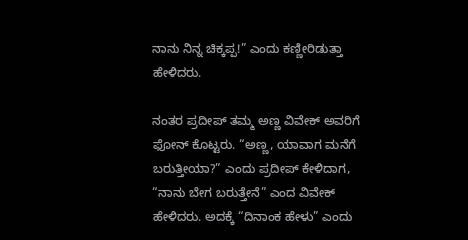ನಾನು ನಿನ್ನ ಚಿಕ್ಕಪ್ಪ!” ಎಂದು ಕಣ್ಣೀರಿಡುತ್ತಾ ಹೇಳಿದರು.

ನಂತರ ಪ್ರದೀಪ್ ತಮ್ಮ ಅಣ್ಣ ವಿವೇಕ್ ಅವರಿಗೆ ಫೋನ್ ಕೊಟ್ಟರು. “ಅಣ್ಣ, ಯಾವಾಗ ಮನೆಗೆ ಬರುತ್ತೀಯಾ?” ಎಂದು ಪ್ರದೀಪ್ ಕೇಳಿದಾಗ, “ನಾನು ಬೇಗ ಬರುತ್ತೇನೆ” ಎಂದ ವಿವೇಕ್‌ ಹೇಳಿದರು. ಅದಕ್ಕೆ “ದಿನಾಂಕ ಹೇಳು” ಎಂದು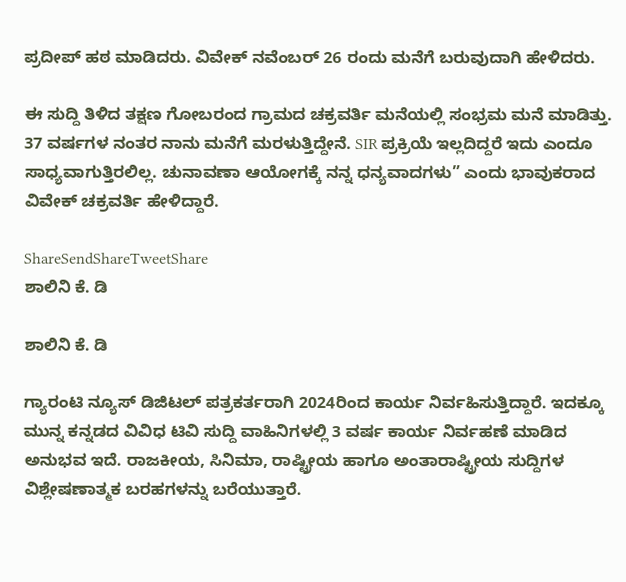ಪ್ರದೀಪ್ ಹಠ ಮಾಡಿದರು. ವಿವೇಕ್‌ ನವೆಂಬರ್ 26 ರಂದು ಮನೆಗೆ ಬರುವುದಾಗಿ ಹೇಳಿದರು.

ಈ ಸುದ್ದಿ ತಿಳಿದ ತಕ್ಷಣ ಗೋಬರಂದ ಗ್ರಾಮದ ಚಕ್ರವರ್ತಿ ಮನೆಯಲ್ಲಿ ಸಂಭ್ರಮ ಮನೆ ಮಾಡಿತ್ತು. 37 ವರ್ಷಗಳ ನಂತರ ನಾನು ಮನೆಗೆ ಮರಳುತ್ತಿದ್ದೇನೆ. SIR ಪ್ರಕ್ರಿಯೆ ಇಲ್ಲದಿದ್ದರೆ ಇದು ಎಂದೂ ಸಾಧ್ಯವಾಗುತ್ತಿರಲಿಲ್ಲ. ಚುನಾವಣಾ ಆಯೋಗಕ್ಕೆ ನನ್ನ ಧನ್ಯವಾದಗಳು” ಎಂದು ಭಾವುಕರಾದ ವಿವೇಕ್ ಚಕ್ರವರ್ತಿ ಹೇಳಿದ್ದಾರೆ.

ShareSendShareTweetShare
ಶಾಲಿನಿ ಕೆ. ಡಿ

ಶಾಲಿನಿ ಕೆ. ಡಿ

ಗ್ಯಾರಂಟಿ ನ್ಯೂಸ್ ಡಿಜಿಟಲ್ ಪತ್ರಕರ್ತರಾಗಿ 2024ರಿಂದ ಕಾರ್ಯ ನಿರ್ವಹಿಸುತ್ತಿದ್ದಾರೆ. ಇದಕ್ಕೂ ಮುನ್ನ ಕನ್ನಡದ ವಿವಿಧ ಟಿವಿ ಸುದ್ದಿ ವಾಹಿನಿಗಳಲ್ಲಿ 3 ವರ್ಷ ಕಾರ್ಯ ನಿರ್ವಹಣೆ ಮಾಡಿದ ಅನುಭವ ಇದೆ. ರಾಜಕೀಯ, ಸಿನಿಮಾ, ರಾಷ್ಟ್ರೀಯ ಹಾಗೂ ಅಂತಾರಾಷ್ಟ್ರೀಯ ಸುದ್ದಿಗಳ ವಿಶ್ಲೇಷಣಾತ್ಮಕ ಬರಹಗಳನ್ನು ಬರೆಯುತ್ತಾರೆ.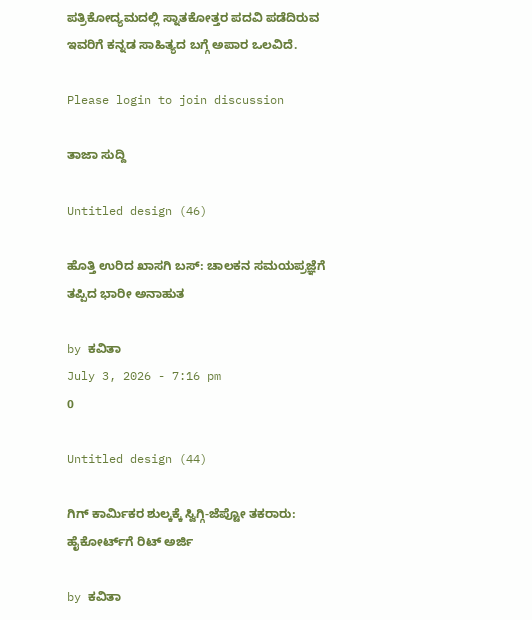ಪತ್ರಿಕೋದ್ಯಮದಲ್ಲಿ ಸ್ನಾತಕೋತ್ತರ ಪದವಿ ಪಡೆದಿರುವ ಇವರಿಗೆ ಕನ್ನಡ ಸಾಹಿತ್ಯದ ಬಗ್ಗೆ ಅಪಾರ ಒಲವಿದೆ.

Please login to join discussion

ತಾಜಾ ಸುದ್ದಿ

Untitled design (46)

ಹೊತ್ತಿ ಉರಿದ ಖಾಸಗಿ ಬಸ್: ಚಾಲಕನ ಸಮಯಪ್ರಜ್ಞೆಗೆ ತಪ್ಪಿದ ಭಾರೀ ಅನಾಹುತ

by ಕವಿತಾ
July 3, 2026 - 7:16 pm
0

Untitled design (44)

ಗಿಗ್ ಕಾರ್ಮಿಕರ ಶುಲ್ಕಕ್ಕೆ ಸ್ವಿಗ್ಗಿ-ಜೆಪ್ಟೋ ತಕರಾರು: ಹೈಕೋರ್ಟ್‌ಗೆ ರಿಟ್ ಅರ್ಜಿ

by ಕವಿತಾ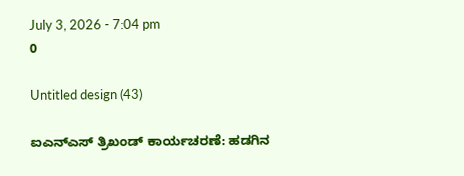July 3, 2026 - 7:04 pm
0

Untitled design (43)

ಐಎನ್ಎಸ್ ತ್ರಿಖಂಡ್ ಕಾರ್ಯಚರಣೆ: ಹಡಗಿನ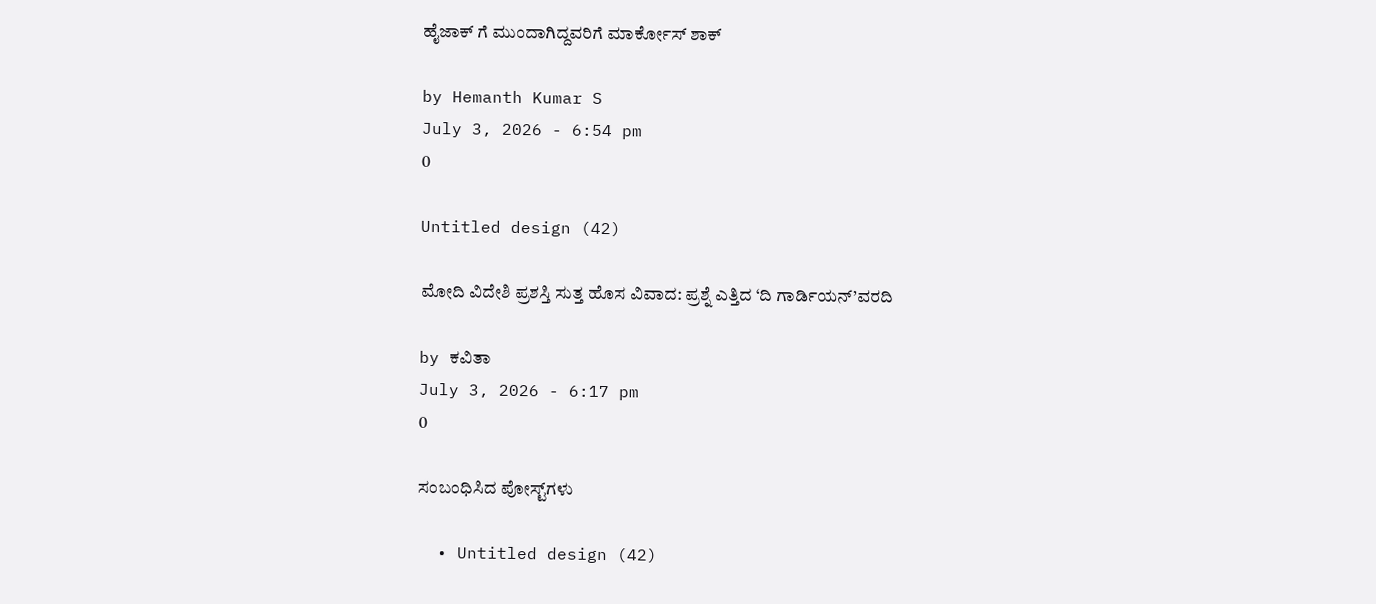ಹೈಜಾಕ್ ಗೆ ಮುಂದಾಗಿದ್ದವರಿಗೆ ಮಾರ್ಕೋಸ್ ಶಾಕ್

by Hemanth Kumar S
July 3, 2026 - 6:54 pm
0

Untitled design (42)

ಮೋದಿ ವಿದೇಶಿ ಪ್ರಶಸ್ತಿ ಸುತ್ತ ಹೊಸ ವಿವಾದ: ಪ್ರಶ್ನೆ ಎತ್ತಿದ ‘ದಿ ಗಾರ್ಡಿಯನ್’ವರದಿ

by ಕವಿತಾ
July 3, 2026 - 6:17 pm
0

ಸಂಬಂಧಿಸಿದ ಪೋಸ್ಟ್‌ಗಳು

  • Untitled design (42)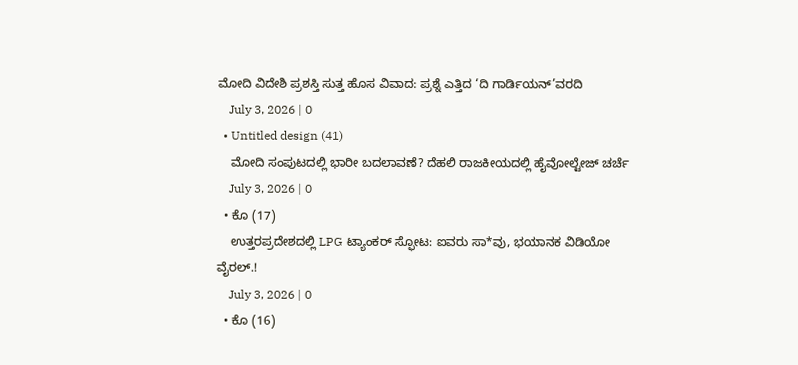ಮೋದಿ ವಿದೇಶಿ ಪ್ರಶಸ್ತಿ ಸುತ್ತ ಹೊಸ ವಿವಾದ: ಪ್ರಶ್ನೆ ಎತ್ತಿದ ‘ದಿ ಗಾರ್ಡಿಯನ್’ವರದಿ
    July 3, 2026 | 0
  • Untitled design (41)
    ಮೋದಿ ಸಂಪುಟದಲ್ಲಿ ಭಾರೀ ಬದಲಾವಣೆ? ದೆಹಲಿ ರಾಜಕೀಯದಲ್ಲಿ ಹೈವೋಲ್ಟೇಜ್ ಚರ್ಚೆ
    July 3, 2026 | 0
  • ಕೊ (17)
    ಉತ್ತರಪ್ರದೇಶದಲ್ಲಿ LPG ಟ್ಯಾಂಕರ್ ಸ್ಫೋಟ: ಐವರು ಸಾ*ವು, ಭಯಾನಕ ವಿಡಿಯೋ ವೈರಲ್.!
    July 3, 2026 | 0
  • ಕೊ (16)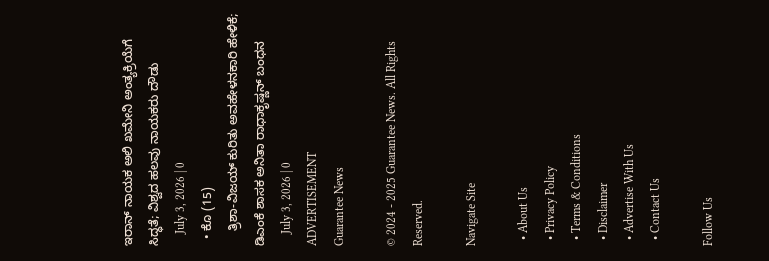ಇರಾನ್ ನಾಯಕ ಅಲಿ ಖಮೇನಿ ಅಂತ್ಯಕ್ರಿಯೆಗೆ ಸಿದ್ಧತೆ; ವಿಶ್ವದ ಹಲವು ನಾಯಕರು ದೌಡು
    July 3, 2026 | 0
  • ಕೊ (15)
    ತ್ರಿಶಾ-ವಿಜಯ್ ಕುರಿತು ಅವಹೇಳನಕಾರಿ ಹೇಳಿಕೆ; ಡಿಎಂಕೆ ಶಾಸಕ ಅನಿತಾ ರಾಧಾಕೃಷ್ಣನ್ ಬಂಧನ
    July 3, 2026 | 0
ADVERTISEMENT
Guarantee News

© 2024 - 2025 Guarantee News. All Rights Reserved.

Navigate Site

  • About Us
  • Privacy Policy
  • Terms & Conditions
  • Disclaimer
  • Advertise With Us
  • Contact Us

Follow Us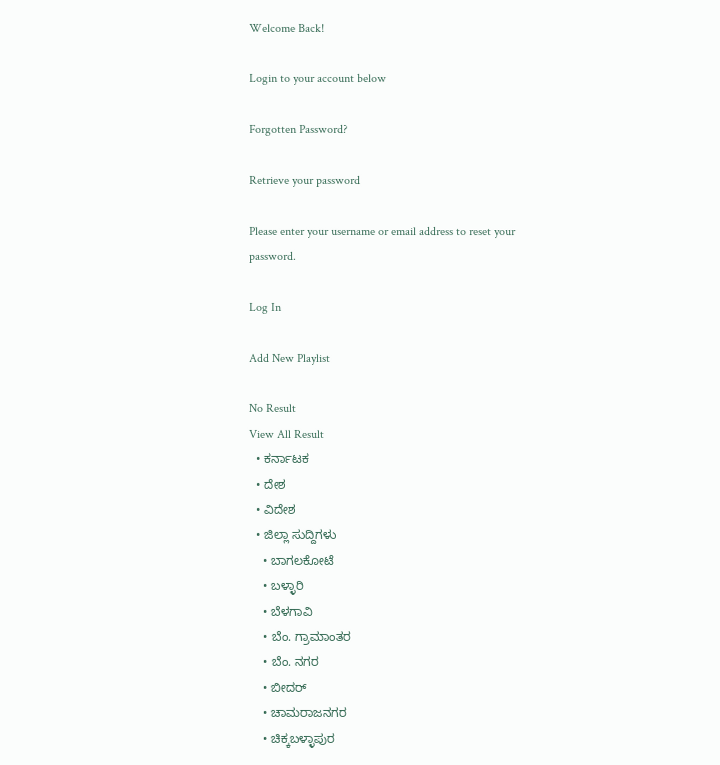Welcome Back!

Login to your account below

Forgotten Password?

Retrieve your password

Please enter your username or email address to reset your password.

Log In

Add New Playlist

No Result
View All Result
  • ಕರ್ನಾಟಕ
  • ದೇಶ
  • ವಿದೇಶ
  • ಜಿಲ್ಲಾ ಸುದ್ದಿಗಳು
    • ಬಾಗಲಕೋಟೆ
    • ಬಳ್ಳಾರಿ
    • ಬೆಳಗಾವಿ
    • ಬೆಂ. ಗ್ರಾಮಾಂತರ
    • ಬೆಂ. ನಗರ
    • ಬೀದರ್
    • ಚಾಮರಾಜನಗರ
    • ಚಿಕ್ಕಬಳ್ಳಾಪುರ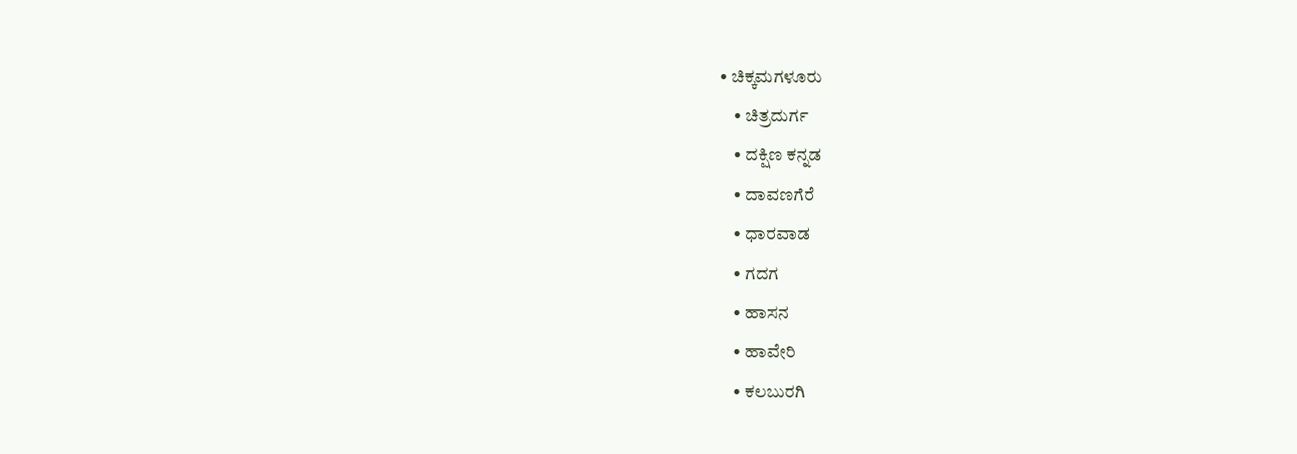• ಚಿಕ್ಕಮಗಳೂರು
    • ಚಿತ್ರದುರ್ಗ
    • ದಕ್ಷಿಣ ಕನ್ನಡ
    • ದಾವಣಗೆರೆ
    • ಧಾರವಾಡ
    • ಗದಗ
    • ಹಾಸನ
    • ಹಾವೇರಿ
    • ಕಲಬುರಗಿ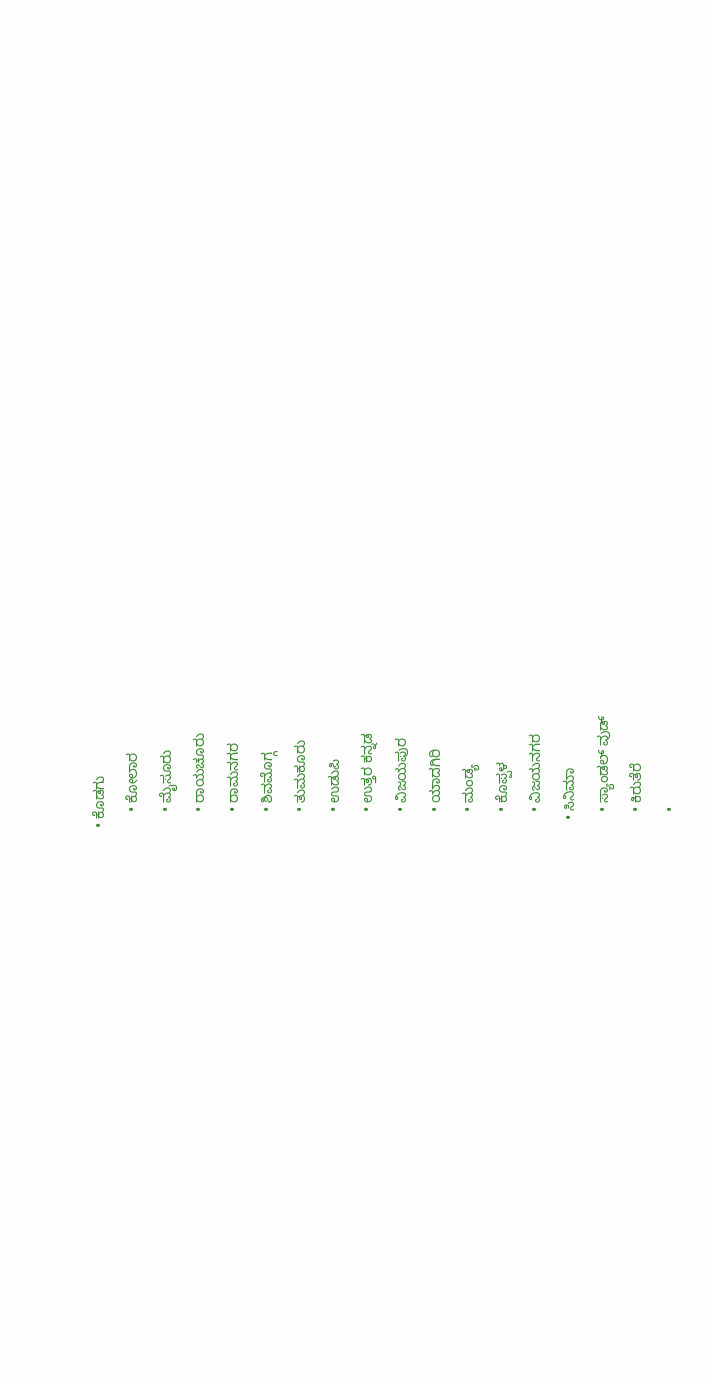• ಕೊಡಗು
    • ಕೋಲಾರ
    • ಮೈಸೂರು
    • ರಾಯಚೂರು
    • ರಾಮನಗರ
    • ಶಿವಮೊಗ್ಗ
    • ತುಮಕೂರು
    • ಉಡುಪಿ
    • ಉತ್ತರ ಕನ್ನಡ
    • ವಿಜಯಪುರ
    • ಯಾದಗಿರಿ
    • ಮಂಡ್ಯ
    • ಕೊಪ್ಪಳ
    • ವಿಜಯನಗರ
  • ಸಿನಿಮಾ
    • ಸ್ಯಾಂಡಲ್ ವುಡ್
    • ಕಿರುತೆರೆ
    •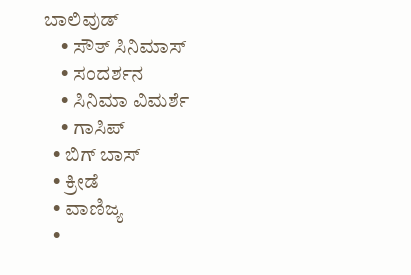ಬಾಲಿವುಡ್
    • ಸೌತ್ ಸಿನಿಮಾಸ್
    • ಸಂದರ್ಶನ
    • ಸಿನಿಮಾ ವಿಮರ್ಶೆ
    • ಗಾಸಿಪ್
  • ಬಿಗ್ ಬಾಸ್
  • ಕ್ರೀಡೆ
  • ವಾಣಿಜ್ಯ
  •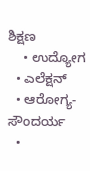ಶಿಕ್ಷಣ
    • ಉದ್ಯೋಗ
  • ಎಲೆಕ್ಷನ್
  • ಆರೋಗ್ಯ-ಸೌಂದರ್ಯ
  •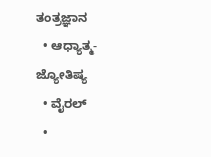ತಂತ್ರಜ್ಞಾನ
  • ಆಧ್ಯಾತ್ಮ- ಜ್ಯೋತಿಷ್ಯ
  • ವೈರಲ್
  •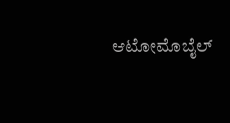ಆಟೋಮೊಬೈಲ್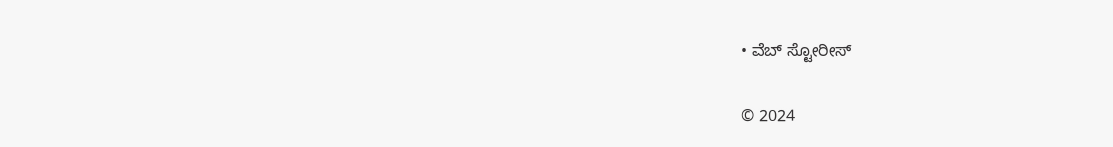• ವೆಬ್ ಸ್ಟೋರೀಸ್

© 2024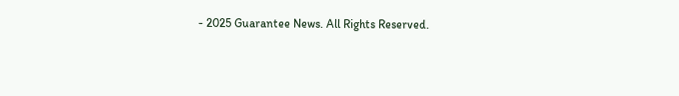- 2025 Guarantee News. All Rights Reserved.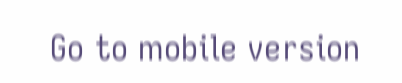Go to mobile version